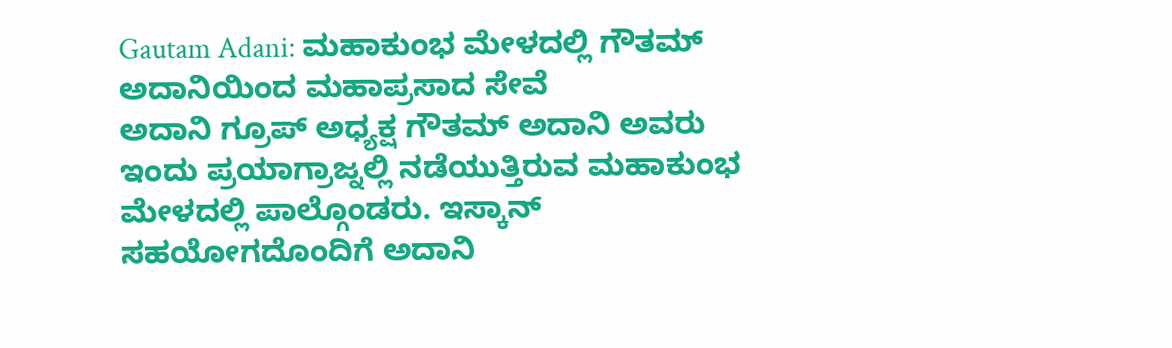Gautam Adani: ಮಹಾಕುಂಭ ಮೇಳದಲ್ಲಿ ಗೌತಮ್ ಅದಾನಿಯಿಂದ ಮಹಾಪ್ರಸಾದ ಸೇವೆ
ಅದಾನಿ ಗ್ರೂಪ್ ಅಧ್ಯಕ್ಷ ಗೌತಮ್ ಅದಾನಿ ಅವರು ಇಂದು ಪ್ರಯಾಗ್ರಾಜ್ನಲ್ಲಿ ನಡೆಯುತ್ತಿರುವ ಮಹಾಕುಂಭ ಮೇಳದಲ್ಲಿ ಪಾಲ್ಗೊಂಡರು. ಇಸ್ಕಾನ್ ಸಹಯೋಗದೊಂದಿಗೆ ಅದಾನಿ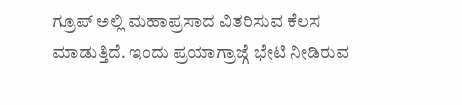ಗ್ರೂಪ್ ಅಲ್ಲಿ ಮಹಾಪ್ರಸಾದ ವಿತರಿಸುವ ಕೆಲಸ ಮಾಡುತ್ತಿದೆ. ಇಂದು ಪ್ರಯಾಗ್ರಾಜ್ಗೆ ಭೇಟಿ ನೀಡಿರುವ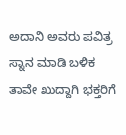ಅದಾನಿ ಅವರು ಪವಿತ್ರ ಸ್ನಾನ ಮಾಡಿ ಬಳಿಕ ತಾವೇ ಖುದ್ದಾಗಿ ಭಕ್ತರಿಗೆ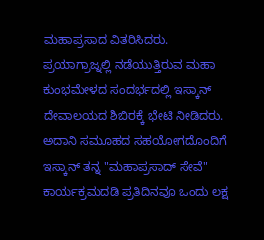ಮಹಾಪ್ರಸಾದ ವಿತರಿಸಿದರು.
ಪ್ರಯಾಗ್ರಾಜ್ನಲ್ಲಿ ನಡೆಯುತ್ತಿರುವ ಮಹಾ ಕುಂಭಮೇಳದ ಸಂದರ್ಭದಲ್ಲಿ ಇಸ್ಕಾನ್ ದೇವಾಲಯದ ಶಿಬಿರಕ್ಕೆ ಭೇಟಿ ನೀಡಿದರು. ಅದಾನಿ ಸಮೂಹದ ಸಹಯೋಗದೊಂದಿಗೆ ಇಸ್ಕಾನ್ ತನ್ನ "ಮಹಾಪ್ರಸಾದ್ ಸೇವೆ" ಕಾರ್ಯಕ್ರಮದಡಿ ಪ್ರತಿದಿನವೂ ಒಂದು ಲಕ್ಷ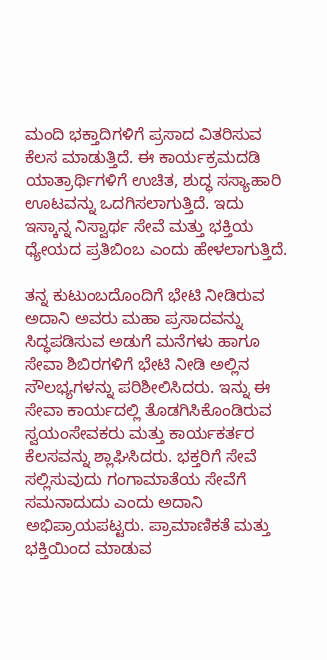ಮಂದಿ ಭಕ್ತಾದಿಗಳಿಗೆ ಪ್ರಸಾದ ವಿತರಿಸುವ ಕೆಲಸ ಮಾಡುತ್ತಿದೆ. ಈ ಕಾರ್ಯಕ್ರಮದಡಿ ಯಾತ್ರಾರ್ಥಿಗಳಿಗೆ ಉಚಿತ, ಶುದ್ಧ ಸಸ್ಯಾಹಾರಿ ಊಟವನ್ನು ಒದಗಿಸಲಾಗುತ್ತಿದೆ. ಇದು ಇಸ್ಕಾನ್ನ ನಿಸ್ವಾರ್ಥ ಸೇವೆ ಮತ್ತು ಭಕ್ತಿಯ ಧ್ಯೇಯದ ಪ್ರತಿಬಿಂಬ ಎಂದು ಹೇಳಲಾಗುತ್ತಿದೆ.

ತನ್ನ ಕುಟುಂಬದೊಂದಿಗೆ ಭೇಟಿ ನೀಡಿರುವ ಅದಾನಿ ಅವರು ಮಹಾ ಪ್ರಸಾದವನ್ನು ಸಿದ್ಧಪಡಿಸುವ ಅಡುಗೆ ಮನೆಗಳು ಹಾಗೂ ಸೇವಾ ಶಿಬಿರಗಳಿಗೆ ಭೇಟಿ ನೀಡಿ ಅಲ್ಲಿನ ಸೌಲಭ್ಯಗಳನ್ನು ಪರಿಶೀಲಿಸಿದರು. ಇನ್ನು ಈ ಸೇವಾ ಕಾರ್ಯದಲ್ಲಿ ತೊಡಗಿಸಿಕೊಂಡಿರುವ ಸ್ವಯಂಸೇವಕರು ಮತ್ತು ಕಾರ್ಯಕರ್ತರ ಕೆಲಸವನ್ನು ಶ್ಲಾಘಿಸಿದರು. ಭಕ್ತರಿಗೆ ಸೇವೆ ಸಲ್ಲಿಸುವುದು ಗಂಗಾಮಾತೆಯ ಸೇವೆಗೆ ಸಮನಾದುದು ಎಂದು ಅದಾನಿ ಅಭಿಪ್ರಾಯಪಟ್ಟರು. ಪ್ರಾಮಾಣಿಕತೆ ಮತ್ತು ಭಕ್ತಿಯಿಂದ ಮಾಡುವ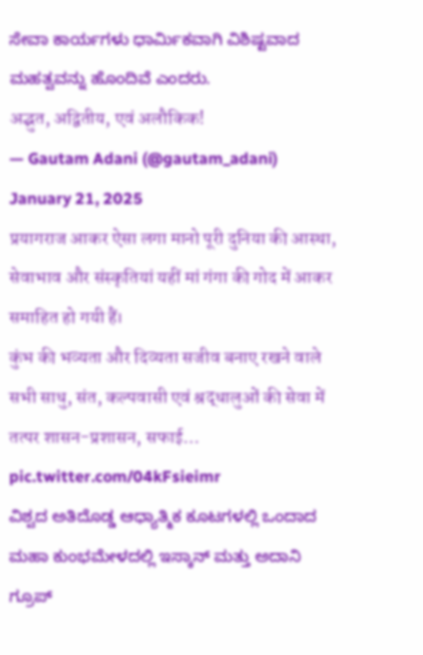ಸೇವಾ ಕಾರ್ಯಗಳು ಧಾರ್ಮಿಕವಾಗಿ ವಿಶಿಷ್ಟವಾದ ಮಹತ್ವವನ್ನು ಹೊಂದಿವೆ ಎಂದರು.
अद्भुत, अद्वितीय, एवं अलौकिक!
— Gautam Adani (@gautam_adani) January 21, 2025
प्रयागराज आकर ऐसा लगा मानो पूरी दुनिया की आस्था, सेवाभाव और संस्कृतियां यहीं मां गंगा की गोद में आकर समाहित हो गयी हैं।
कुंभ की भव्यता और दिव्यता सजीव बनाए रखने वाले सभी साधु, संत, कल्पवासी एवं श्रद्धालुओं की सेवा में तत्पर शासन-प्रशासन, सफाई… pic.twitter.com/04kFsieimr
ವಿಶ್ವದ ಅತಿದೊಡ್ಡ ಆಧ್ಯಾತ್ಮಿಕ ಕೂಟಗಳಲ್ಲಿ ಒಂದಾದ ಮಹಾ ಕುಂಭಮೇಳದಲ್ಲಿ ಇಸ್ಕಾನ್ ಮತ್ತು ಅದಾನಿ ಗ್ರೂಪ್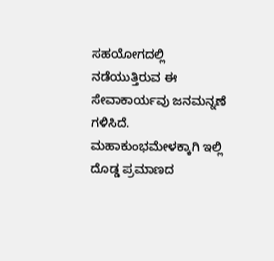ಸಹಯೋಗದಲ್ಲಿ ನಡೆಯುತ್ತಿರುವ ಈ ಸೇವಾಕಾರ್ಯವು ಜನಮನ್ನಣೆ ಗಳಿಸಿದೆ. ಮಹಾಕುಂಭಮೇಳಕ್ಕಾಗಿ ಇಲ್ಲಿ ದೊಡ್ಡ ಪ್ರಮಾಣದ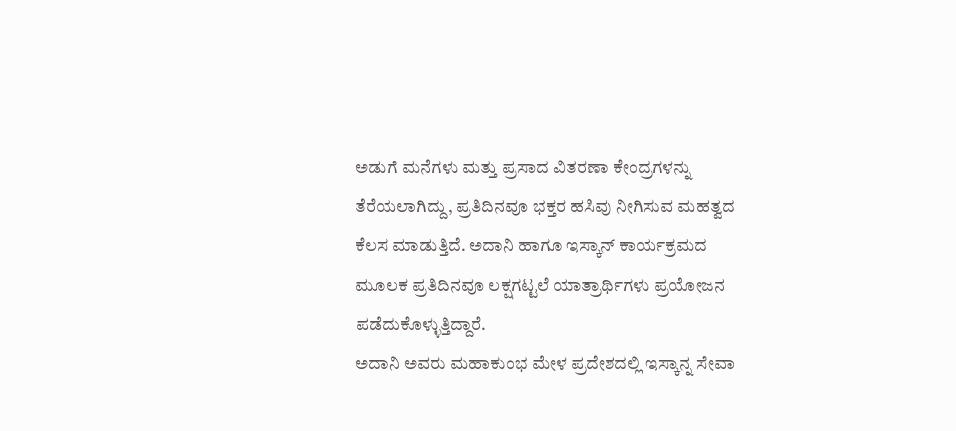ಅಡುಗೆ ಮನೆಗಳು ಮತ್ತು ಪ್ರಸಾದ ವಿತರಣಾ ಕೇಂದ್ರಗಳನ್ನು ತೆರೆಯಲಾಗಿದ್ದು, ಪ್ರತಿದಿನವೂ ಭಕ್ತರ ಹಸಿವು ನೀಗಿಸುವ ಮಹತ್ವದ ಕೆಲಸ ಮಾಡುತ್ತಿದೆ. ಅದಾನಿ ಹಾಗೂ ಇಸ್ಕಾನ್ ಕಾರ್ಯಕ್ರಮದ ಮೂಲಕ ಪ್ರತಿದಿನವೂ ಲಕ್ಷಗಟ್ಟಲೆ ಯಾತ್ರಾರ್ಥಿಗಳು ಪ್ರಯೋಜನ ಪಡೆದುಕೊಳ್ಳುತ್ತಿದ್ದಾರೆ.
ಅದಾನಿ ಅವರು ಮಹಾಕುಂಭ ಮೇಳ ಪ್ರದೇಶದಲ್ಲಿ ಇಸ್ಕಾನ್ನ ಸೇವಾ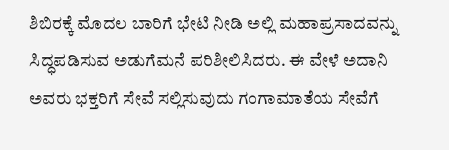ಶಿಬಿರಕ್ಕೆ ಮೊದಲ ಬಾರಿಗೆ ಭೇಟಿ ನೀಡಿ ಅಲ್ಲಿ ಮಹಾಪ್ರಸಾದವನ್ನು ಸಿದ್ಧಪಡಿಸುವ ಅಡುಗೆಮನೆ ಪರಿಶೀಲಿಸಿದರು. ಈ ವೇಳೆ ಅದಾನಿ ಅವರು ಭಕ್ತರಿಗೆ ಸೇವೆ ಸಲ್ಲಿಸುವುದು ಗಂಗಾಮಾತೆಯ ಸೇವೆಗೆ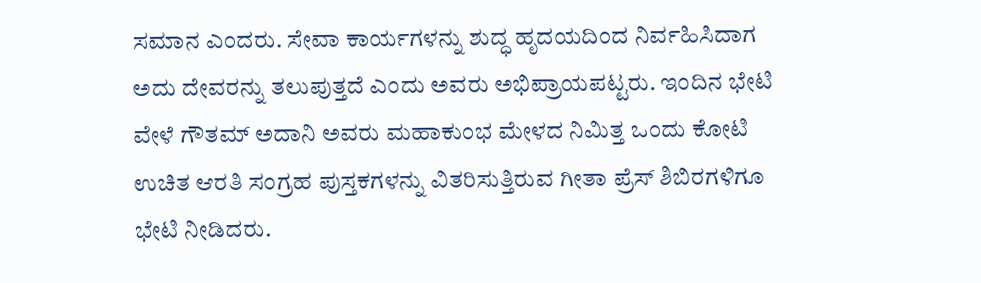ಸಮಾನ ಎಂದರು. ಸೇವಾ ಕಾರ್ಯಗಳನ್ನು ಶುದ್ಧ ಹೃದಯದಿಂದ ನಿರ್ವಹಿಸಿದಾಗ ಅದು ದೇವರನ್ನು ತಲುಪುತ್ತದೆ ಎಂದು ಅವರು ಅಭಿಪ್ರಾಯಪಟ್ಟರು. ಇಂದಿನ ಭೇಟಿ ವೇಳೆ ಗೌತಮ್ ಅದಾನಿ ಅವರು ಮಹಾಕುಂಭ ಮೇಳದ ನಿಮಿತ್ತ ಒಂದು ಕೋಟಿ ಉಚಿತ ಆರತಿ ಸಂಗ್ರಹ ಪುಸ್ತಕಗಳನ್ನು ವಿತರಿಸುತ್ತಿರುವ ಗೀತಾ ಪ್ರೆಸ್ ಶಿಬಿರಗಳಿಗೂ ಭೇಟಿ ನೀಡಿದರು.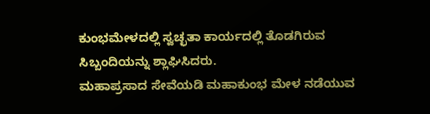ಕುಂಭಮೇಳದಲ್ಲಿ ಸ್ವಚ್ಛತಾ ಕಾರ್ಯದಲ್ಲಿ ತೊಡಗಿರುವ ಸಿಬ್ಬಂದಿಯನ್ನು ಶ್ಲಾಘಿಸಿದರು.
ಮಹಾಪ್ರಸಾದ ಸೇವೆಯಡಿ ಮಹಾಕುಂಭ ಮೇಳ ನಡೆಯುವ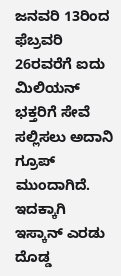ಜನವರಿ 13ರಿಂದ ಫೆಬ್ರವರಿ 26ರವರೆಗೆ ಐದು ಮಿಲಿಯನ್ ಭಕ್ತರಿಗೆ ಸೇವೆ ಸಲ್ಲಿಸಲು ಅದಾನಿ ಗ್ರೂಪ್ ಮುಂದಾಗಿದೆ. ಇದಕ್ಕಾಗಿ ಇಸ್ಕಾನ್ ಎರಡು ದೊಡ್ಡ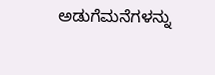ಅಡುಗೆಮನೆಗಳನ್ನು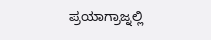ಪ್ರಯಾಗ್ರಾಜ್ನಲ್ಲಿ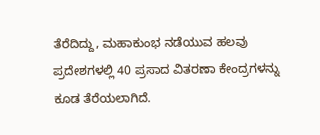ತೆರೆದಿದ್ದು, ಮಹಾಕುಂಭ ನಡೆಯುವ ಹಲವು ಪ್ರದೇಶಗಳಲ್ಲಿ 40 ಪ್ರಸಾದ ವಿತರಣಾ ಕೇಂದ್ರಗಳನ್ನು ಕೂಡ ತೆರೆಯಲಾಗಿದೆ.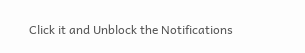Click it and Unblock the Notifications